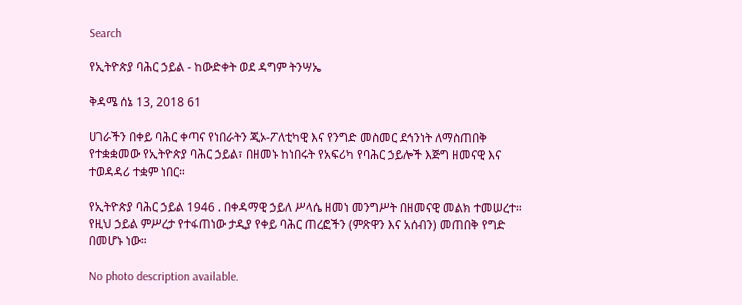Search

የኢትዮጵያ ባሕር ኃይል - ከውድቀት ወደ ዳግም ትንሣኤ

ቅዳሜ ሰኔ 13, 2018 61

ሀገራችን በቀይ ባሕር ቀጣና የነበራትን ጂኦ-ፖለቲካዊ እና የንግድ መስመር ደኅንነት ለማስጠበቅ የተቋቋመው የኢትዮጵያ ባሕር ኃይል፣ በዘመኑ ከነበሩት የአፍሪካ የባሕር ኃይሎች እጅግ ዘመናዊ እና ተወዳዳሪ ተቋም ነበር።

የኢትዮጵያ ባሕር ኃይል 1946 . በቀዳማዊ ኃይለ ሥላሴ ዘመነ መንግሥት በዘመናዊ መልክ ተመሠረተ። የዚህ ኃይል ምሥረታ የተፋጠነው ታዲያ የቀይ ባሕር ጠረፎችን (ምጽዋን እና አሰብን) መጠበቅ የግድ በመሆኑ ነው።

No photo description available.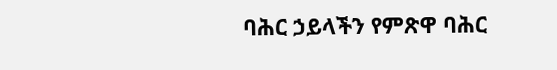ባሕር ኃይላችን የምጽዋ ባሕር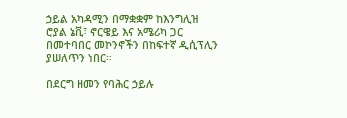ኃይል አካዳሚን በማቋቋም ከእንግሊዝ ሮያል ኔቪ፣ ኖርዌይ እና አሜሪካ ጋር በመተባበር መኮንኖችን በከፍተኛ ዲሲፕሊን ያሠለጥን ነበር።

በደርግ ዘመን የባሕር ኃይሉ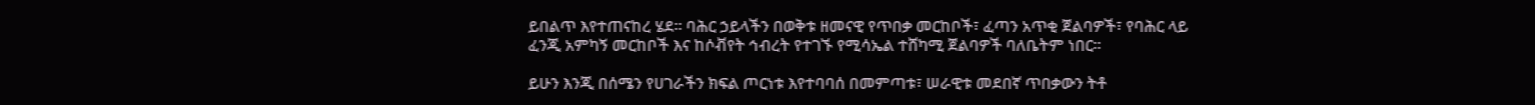ይበልጥ እየተጠናከረ ሄደ። ባሕር ኃይላችን በወቅቱ ዘመናዊ የጥበቃ መርከቦች፣ ፈጣን አጥቂ ጀልባዎች፣ የባሕር ላይ ፈንጂ አምካኝ መርከቦች እና ከሶቭየት ኅብረት የተገኙ የሚሳኤል ተሸካሚ ጀልባዎች ባለቤትም ነበር።

ይሁን እንጂ በሰሜን የሀገራችን ክፍል ጦርነቱ እየተባባሰ በመምጣቱ፣ ሠራዊቱ መደበኛ ጥበቃውን ትቶ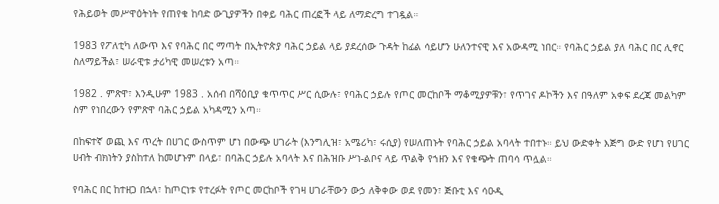የሕይወት መሥዋዕትነት የጠየቁ ከባድ ውጊያዎችን በቀይ ባሕር ጠረፎች ላይ ለማድረግ ተገዷል።

1983 የፖለቲካ ለውጥ እና የባሕር በር ማጣት በኢትዮጵያ ባሕር ኃይል ላይ ያደረሰው ጉዳት ከፊል ሳይሆን ሁለንተናዊ እና አውዳሚ ነበር። የባሕር ኃይል ያለ ባሕር በር ሊኖር ስለማይችል፣ ሠራዊቱ ታሪካዊ መሠረቱን አጣ።

1982 . ምጽዋ፣ እንዲሁም 1983 . አሰብ በሻዕቢያ ቁጥጥር ሥር ሲውሉ፣ የባሕር ኃይሉ የጦር መርከቦች ማቆሚያዎቹን፣ የጥገና ዶኮችን እና በዓለም አቀፍ ደረጃ መልካም ስም የነበረውን የምጽዋ ባሕር ኃይል አካዳሚን አጣ።

በከፍተኛ ወጪ እና ጥረት በሀገር ውስጥም ሆነ በውጭ ሀገራት (እንግሊዝ፣ አሜሪካ፣ ሩሲያ) የሠለጠኑት የባሕር ኃይል አባላት ተበተኑ። ይህ ውድቀት እጅግ ውድ የሆነ የሀገር ሀብት ብክነትን ያስከተለ ከመሆኑም በላይ፣ በባሕር ኃይሉ አባላት እና በሕዝቡ ሥነ-ልቦና ላይ ጥልቅ የኀዘን እና የቁጭት ጠባሳ ጥሏል።

የባሕር በር ከተዘጋ በኋላ፣ ከጦርነቱ የተረፉት የጦር መርከቦች የገዛ ሀገራቸውን ውኃ ለቅቀው ወደ የመን፣ ጅቡቲ እና ሳዑዲ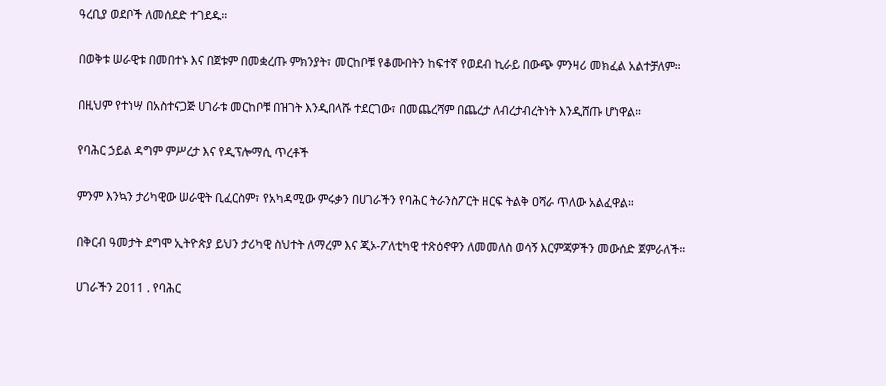ዓረቢያ ወደቦች ለመሰደድ ተገደዱ።

በወቅቱ ሠራዊቱ በመበተኑ እና በጀቱም በመቋረጡ ምክንያት፣ መርከቦቹ የቆሙበትን ከፍተኛ የወደብ ኪራይ በውጭ ምንዛሪ መክፈል አልተቻለም።

በዚህም የተነሣ በአስተናጋጅ ሀገራቱ መርከቦቹ በዝገት እንዲበላሹ ተደርገው፣ በመጨረሻም በጨረታ ለብረታብረትነት እንዲሸጡ ሆነዋል።

የባሕር ኃይል ዳግም ምሥረታ እና የዲፕሎማሲ ጥረቶች

ምንም እንኳን ታሪካዊው ሠራዊት ቢፈርስም፣ የአካዳሚው ምሩቃን በሀገራችን የባሕር ትራንስፖርት ዘርፍ ትልቅ ዐሻራ ጥለው አልፈዋል።

በቅርብ ዓመታት ደግሞ ኢትዮጵያ ይህን ታሪካዊ ስህተት ለማረም እና ጂኦ-ፖለቲካዊ ተጽዕኖዋን ለመመለስ ወሳኝ እርምጃዎችን መውሰድ ጀምራለች።

ሀገራችን 2011 . የባሕር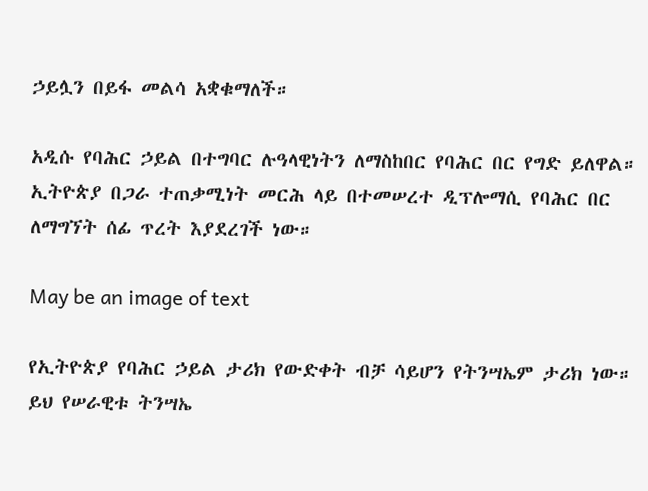ኃይሏን በይፋ መልሳ አቋቁማለች።

አዲሱ የባሕር ኃይል በተግባር ሉዓላዊነትን ለማስከበር የባሕር በር የግድ ይለዋል። ኢትዮጵያ በጋራ ተጠቃሚነት መርሕ ላይ በተመሠረተ ዲፕሎማሲ የባሕር በር ለማግኘት ሰፊ ጥረት እያደረገች ነው።

May be an image of text

የኢትዮጵያ የባሕር ኃይል ታሪክ የውድቀት ብቻ ሳይሆን የትንሣኤም ታሪክ ነው። ይህ የሠራዊቱ ትንሣኤ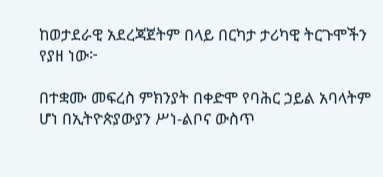ከወታደራዊ አደረጃጀትም በላይ በርካታ ታሪካዊ ትርጉሞችን የያዘ ነው፦

በተቋሙ መፍረስ ምክንያት በቀድሞ የባሕር ኃይል አባላትም ሆነ በኢትዮጵያውያን ሥነ-ልቦና ውስጥ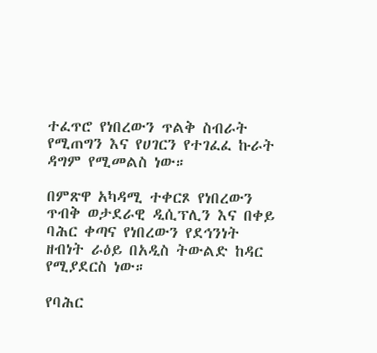ተፈጥሮ የነበረውን ጥልቅ ስብራት የሚጠግን እና የሀገርን የተገፈፈ ኩራት ዳግም የሚመልስ ነው።

በምጽዋ አካዳሚ ተቀርጾ የነበረውን ጥብቅ ወታደራዊ ዲሲፕሊን እና በቀይ ባሕር ቀጣና የነበረውን የደኅንነት ዘብነት ራዕይ በአዲስ ትውልድ ከዳር የሚያደርስ ነው።

የባሕር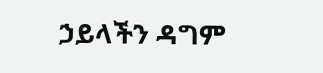ኃይላችን ዳግም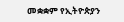መቋቋም የኢትዮጵያን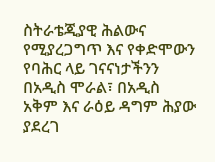ስትራቴጂያዊ ሕልውና የሚያረጋግጥ እና የቀድሞውን የባሕር ላይ ገናናነታችንን በአዲስ ሞራል፣ በአዲስ አቅም እና ራዕይ ዳግም ሕያው ያደረገ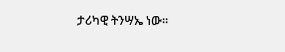ታሪካዊ ትንሣኤ ነው።